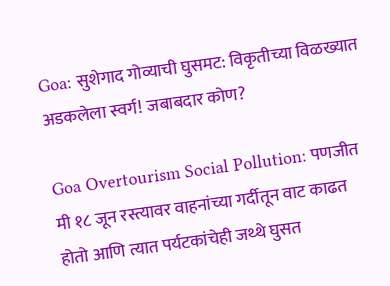Goa: सुशेगाद गोव्याची घुसमट: विकृतीच्या विळख्यात अडकलेला स्वर्ग! जबाबदार कोण?

Goa Overtourism Social Pollution: पणजीत मी १८ जून रस्त्यावर वाहनांच्या गर्दीतून वाट काढत होतो आणि त्यात पर्यटकांचेही जथ्थे घुसत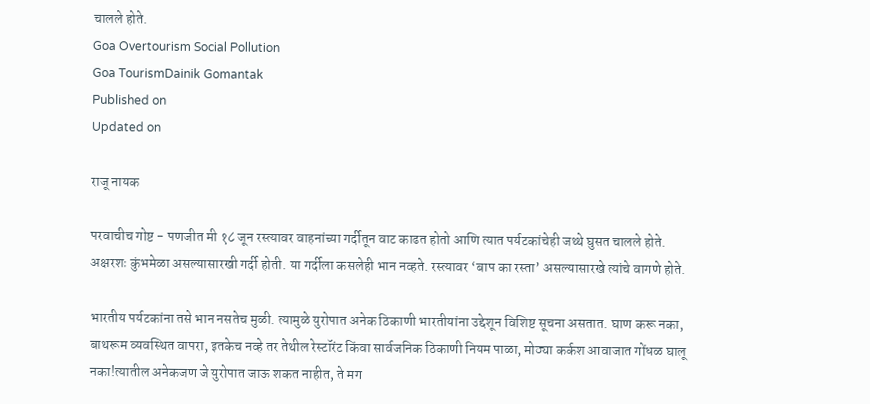चालले होते.
Goa Overtourism Social Pollution
Goa TourismDainik Gomantak
Published on
Updated on

राजू नायक

परवाचीच गोष्ट - पणजीत मी १८ जून रस्त्यावर वाहनांच्या गर्दीतून वाट काढत होतो आणि त्यात पर्यटकांचेही जथ्थे घुसत चालले होते. अक्षरशः कुंभमेळा असल्यासारखी गर्दी होती. या गर्दीला कसलेही भान नव्हते. रस्‍त्यावर ‘बाप का रस्ता’ असल्यासारखे त्यांचे वागणे होते.

भारतीय पर्यटकांना तसे भान नसतेच मुळी. त्यामुळे युरोपात अनेक ठिकाणी भारतीयांना उद्देशून विशिष्ट सूचना असतात. घाण करू नका, बाथरूम व्यवस्थित वापरा, इतकेच नव्हे तर तेथील रेस्टॉरंट किंवा सार्वजनिक ठिकाणी नियम पाळा, मोठ्या कर्कश आवाजात गोंधळ घालू नका!त्यातील अनेकजण जे युरोपात जाऊ शकत नाहीत, ते मग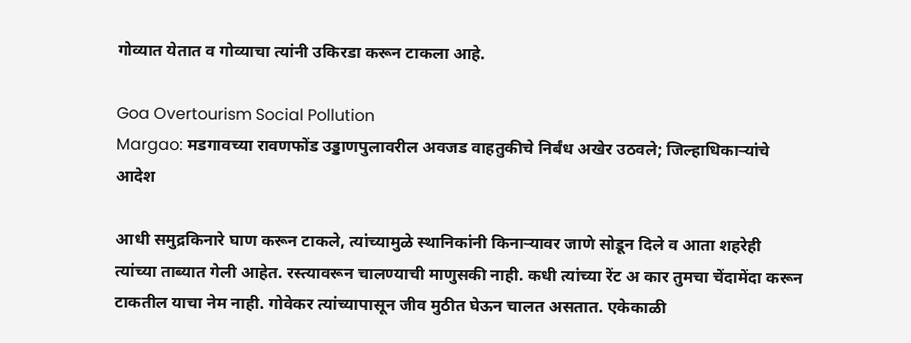गोव्यात येतात व गोव्याचा त्यांनी उकिरडा करून टाकला आहे.

Goa Overtourism Social Pollution
Margao: मडगावच्या रावणफोंड उड्डाणपुलावरील अवजड वाहतुकीचे निर्बंध अखेर उठवले; जिल्हाधिकाऱ्यांचे आदेश

आधी समुद्रकिनारे घाण करून टाकले, त्यांच्यामुळे स्थानिकांनी किनाऱ्यावर जाणे सोडून दिले व आता शहरेही त्यांच्या ताब्यात गेली आहेत. रस्त्यावरून चालण्याची माणुसकी नाही. कधी त्यांच्या रेंट अ कार तुमचा चेंदामेंदा करून टाकतील याचा नेम नाही. गोवेकर त्यांच्यापासून जीव मुठीत घेऊन चालत असतात. एकेकाळी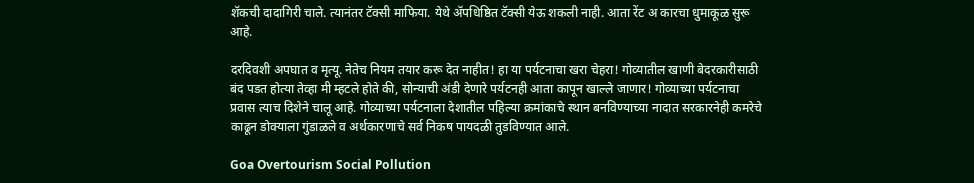शॅकची दादागिरी चाले. त्यानंतर टॅक्सी माफिया. येथे ॲपधिष्ठित टॅक्सी येऊ शकली नाही. आता रेंट अ कारचा धुमाकूळ सुरू आहे.

दरदिवशी अपघात व मृत्यू. नेतेच नियम तयार करू देत नाहीत! हा या पर्यटनाचा खरा चेहरा! गोव्यातील खाणी बेदरकारीसाठी बंद पडत होत्या तेव्हा मी म्हटले होते की, सोन्याची अंडी देणारे पर्यटनही आता कापून खाल्ले जाणार! गोव्याच्या पर्यटनाचा प्रवास त्याच दिशेने चालू आहे. गोव्याच्या पर्यटनाला देशातील पहिल्या क्रमांकाचे स्थान बनविण्याच्या नादात सरकारनेही कमरेचे काढून डोक्याला गुंडाळले व अर्थकारणाचे सर्व निकष पायदळी तुडविण्यात आले.

Goa Overtourism Social Pollution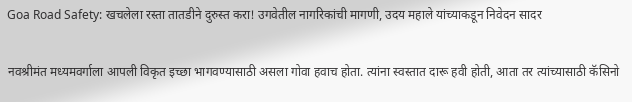Goa Road Safety: खचलेला रस्ता तातडीने दुरुस्त करा! उगवेतील नागरिकांची मागणी, उदय महाले यांच्याकडून निवेदन सादर

नवश्रीमंत मध्यमवर्गाला आपली विकृत इच्छा भागवण्यासाठी असला गोवा हवाच होता. त्यांना स्वस्तात दारू हवी होती, आता तर त्यांच्यासाठी कॅसिनो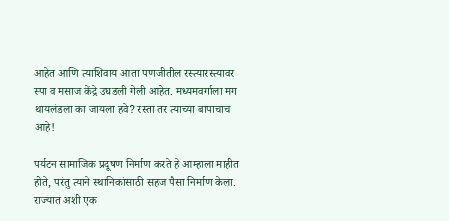आहेत आणि त्याशिवाय आता पणजीतील रस्त्यारस्त्यावर स्पा व मसाज केंद्रे उघडली गेली आहेत. मध्यमवर्गाला मग थायलंडला का जायला हवे? रस्ता तर त्याच्या बापाचाच आहे!

पर्यटन सामाजिक प्रदूषण निर्माण करते हे आम्हाला माहीत होते, परंतु त्याने स्थानिकांसाठी सहज पैसा निर्माण केला. राज्यात अशी एक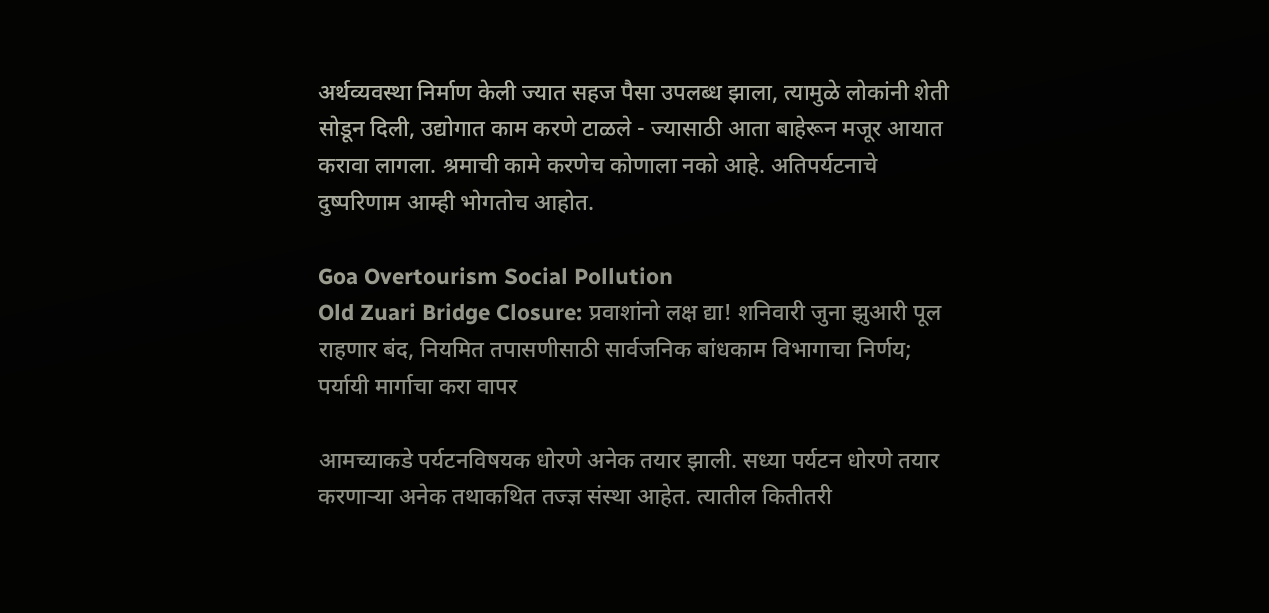अर्थव्यवस्था निर्माण केली ज्यात सहज पैसा उपलब्ध झाला, त्यामुळे लोकांनी शेती सोडून दिली, उद्योगात काम करणे टाळले - ज्यासाठी आता बाहेरून मजूर आयात करावा लागला. श्रमाची कामे करणेच कोणाला नको आहे. अतिपर्यटनाचे दुष्परिणाम आम्ही भोगतोच आहोत.

Goa Overtourism Social Pollution
Old Zuari Bridge Closure: प्रवाशांनो लक्ष द्या! शनिवारी जुना झुआरी पूल राहणार बंद, नियमित तपासणीसाठी सार्वजनिक बांधकाम विभागाचा निर्णय; पर्यायी मार्गाचा करा वापर

आमच्याकडे पर्यटनविषयक धोरणे अनेक तयार झाली. सध्या पर्यटन धोरणे तयार करणाऱ्या अनेक तथाकथित तज्ज्ञ संस्था आहेत. त्यातील कितीतरी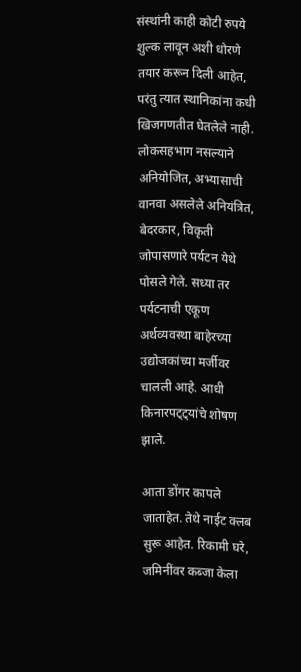संस्थांनी काही कोटी रुपये शुल्क लावून अशी धोरणे तयार करून दिली आहेत, परंतु त्यात स्थानिकांना कधी खिजगणतीत घेतलेले नाही. लोकसहभाग नसल्याने अनियोजित, अभ्यासाची वानवा असलेले अनियंत्रित, बेदरकार, विकृती जोपासणारे पर्यटन येथे पोसले गेले. सध्या तर पर्यटनाची एकूण अर्थव्यवस्था बाहेरच्या उद्योजकांच्या मर्जीवर चालली आहे. आधी किनारपट्ट्यांचे शोषण झाले.

आता डोंगर कापले जाताहेत. तेथे नाईट क्लब सुरू आहेत. रिकामी घरे, जमिनींवर कब्जा केला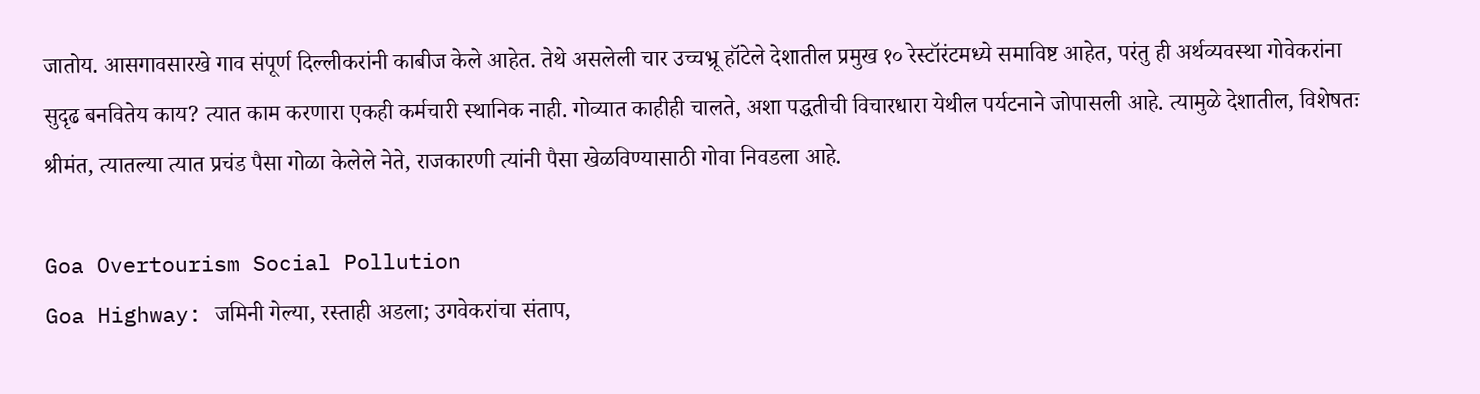जातोय. आसगावसारखे गाव संपूर्ण दिल्लीकरांनी काबीज केले आहेत. तेथे असलेली चार उच्चभ्रू हॉटेले देशातील प्रमुख १० रेस्टॉरंटमध्ये समाविष्ट आहेत, परंतु ही अर्थव्यवस्था गोवेकरांना सुदृढ बनवितेय काय? त्यात काम करणारा एकही कर्मचारी स्थानिक नाही. गोव्यात काहीही चालते, अशा पद्धतीची विचारधारा येथील पर्यटनाने जोपासली आहे. त्यामुळे देशातील, विशेषतः श्रीमंत, त्यातल्या त्यात प्रचंड पैसा गोळा केलेले नेते, राजकारणी त्यांनी पैसा खेळविण्यासाठी गोवा निवडला आहे.

Goa Overtourism Social Pollution
Goa Highway: जमिनी गेल्या, रस्ताही अडला; उगवेकरांचा संताप,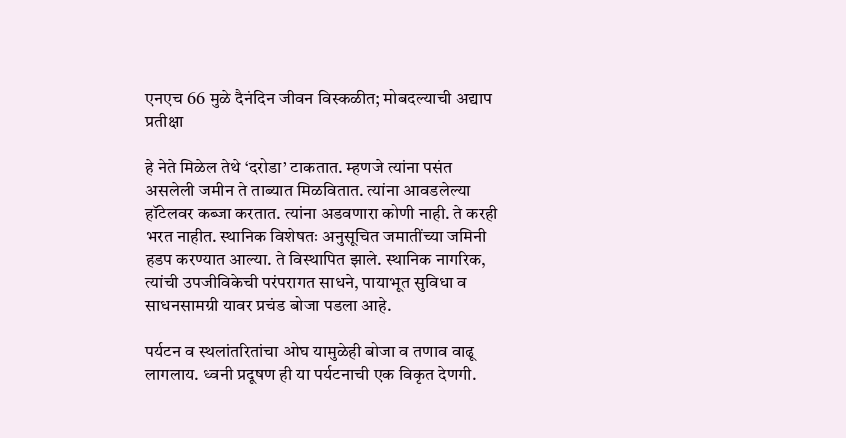एनएच 66 मुळे दैनंदिन जीवन विस्कळीत; मोबदल्याची अद्याप प्रतीक्षा

हे नेते मिळेल तेथे ‘दरोडा’ टाकतात. म्हणजे त्यांना पसंत असलेली जमीन ते ताब्यात मिळवितात. त्यांना आवडलेल्या हॉटेलवर कब्जा करतात. त्यांना अडवणारा कोणी नाही. ते करही भरत नाहीत. स्थानिक विशेषतः अनुसूचित जमातींच्या जमिनी हडप करण्यात आल्या. ते विस्थापित झाले. स्थानिक नागरिक, त्यांची उपजीविकेची परंपरागत साधने, पायाभूत सुविधा व साधनसामग्री यावर प्रचंड बोजा पडला आहे.

पर्यटन व स्थलांतरितांचा ओघ यामुळेही बोजा व तणाव वाढू लागलाय. ध्वनी प्रदूषण ही या पर्यटनाची एक विकृत देणगी.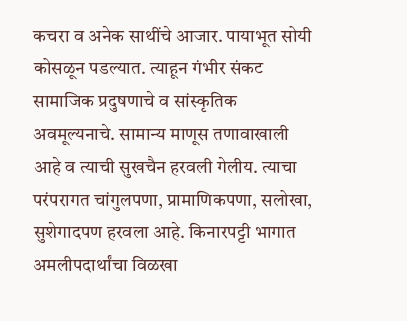कचरा व अनेक साथींचे आजार. पायाभूत सोयी कोसळून पडल्यात. त्याहून गंभीर संकट सामाजिक प्रदुषणाचे व सांस्कृतिक अवमूल्यनाचे. सामान्य माणूस तणावाखाली आहे व त्याची सुखचैन हरवली गेलीय. त्याचा परंपरागत चांगुलपणा, प्रामाणिकपणा, सलोखा, सुशेगादपण हरवला आहे. किनारपट्टी भागात अमलीपदार्थांचा विळखा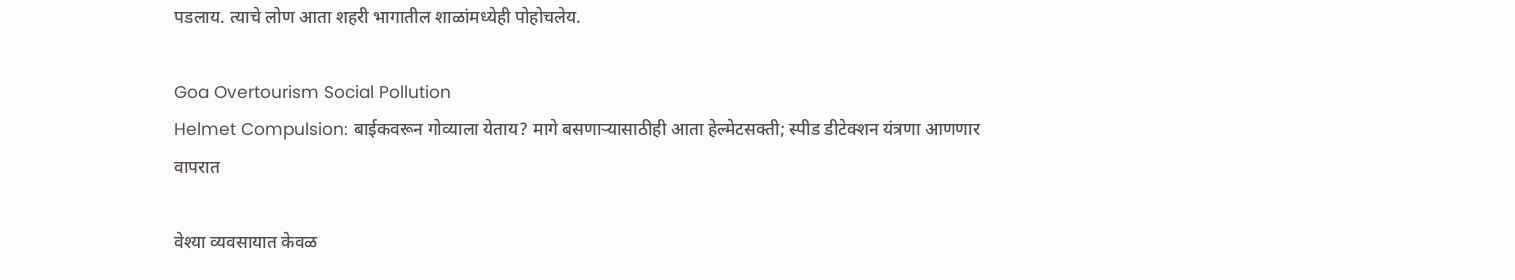पडलाय. त्याचे लोण आता शहरी भागातील शाळांमध्येही पोहोचलेय.

Goa Overtourism Social Pollution
Helmet Compulsion: बाईकवरून गोव्याला येताय? मागे बसणाऱ्यासाठीही आता हेल्मेटसक्ती; स्पीड डीटेक्शन यंत्रणा आणणार वापरात

वेश्‍या व्यवसायात केवळ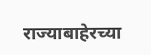राज्याबाहेरच्या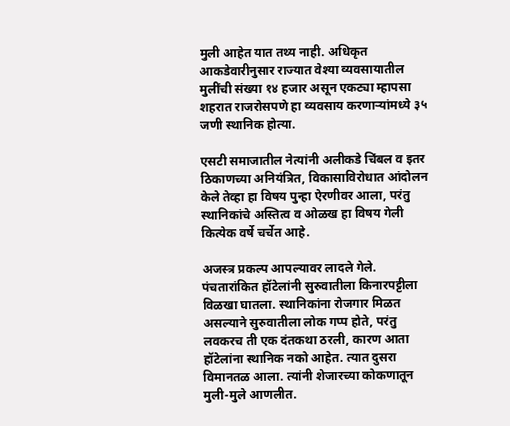मुली आहेत यात तथ्य नाही. अधिकृत आकडेवारीनुसार राज्यात वेश्‍या व्यवसायातील मुलींची संख्या १४ हजार असून एकट्या म्हापसा शहरात राजरोसपणे हा व्यवसाय करणाऱ्यांमध्ये ३५ जणी स्थानिक होत्या.

एसटी समाजातील नेत्यांनी अलीकडे चिंबल व इतर ठिकाणच्या अनियंत्रित, विकासाविरोधात आंदोलन केले तेव्हा हा विषय पुन्हा ऐरणीवर आला, परंतु स्थानिकांचे अस्तित्व व ओळख हा विषय गेली कित्येक वर्षे चर्चेत आहे.

अजस्त्र प्रकल्प आपल्यावर लादले गेले. पंचतारांकित हॉटेलांनी सुरुवातीला किनारपट्टीला विळखा घातला. स्थानिकांना रोजगार मिळत असल्याने सुरुवातीला लोक गप्प होते, परंतु लवकरच ती एक दंतकथा ठरली, कारण आता हॉटेलांना स्थानिक नको आहेत. त्यात दुसरा विमानतळ आला. त्यांनी शेजारच्या कोकणातून मुली-मुले आणलीत.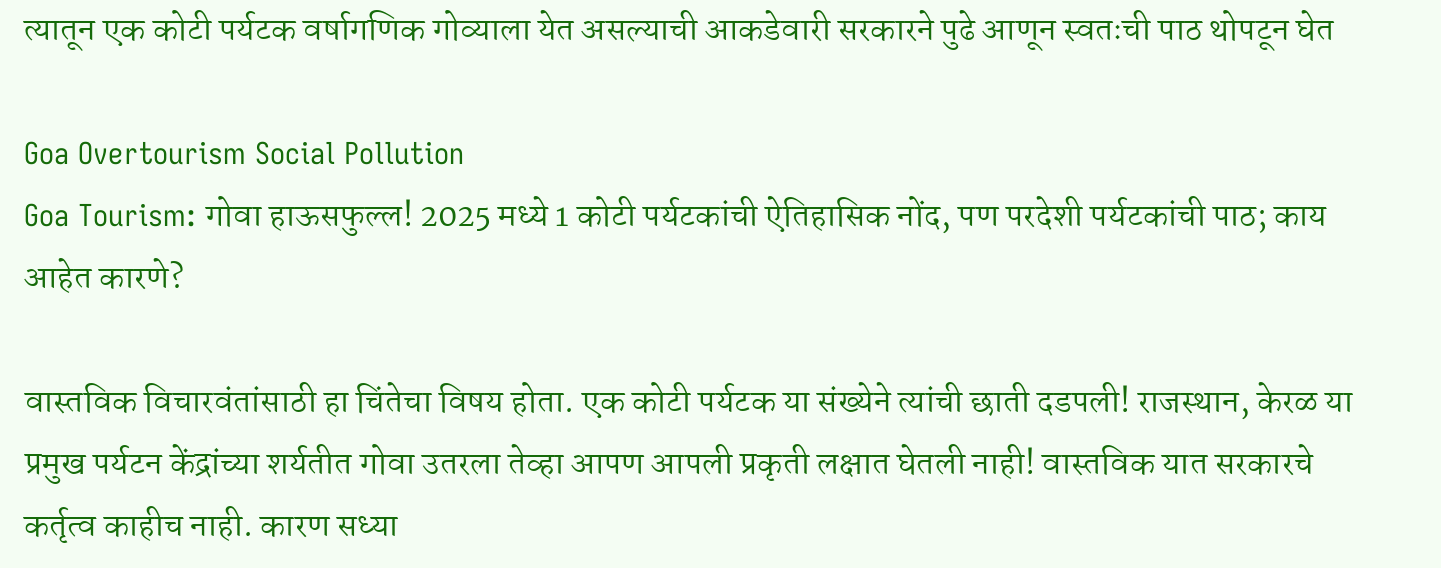त्यातून एक कोटी पर्यटक वर्षागणिक गोव्याला येत असल्याची आकडेवारी सरकारने पुढे आणून स्वतःची पाठ थोपटून घेत

Goa Overtourism Social Pollution
Goa Tourism: गोवा हाऊसफुल्ल! 2025 मध्ये 1 कोटी पर्यटकांची ऐतिहासिक नोंद, पण परदेशी पर्यटकांची पाठ; काय आहेत कारणे?

वास्तविक विचारवंतांसाठी हा चिंतेचा विषय होता. एक कोटी पर्यटक या संख्येने त्यांची छाती दडपली! राजस्थान, केरळ या प्रमुख पर्यटन केंद्रांच्या शर्यतीत गोवा उतरला तेव्हा आपण आपली प्रकृती लक्षात घेतली नाही! वास्तविक यात सरकारचे कर्तृत्व काहीच नाही. कारण सध्या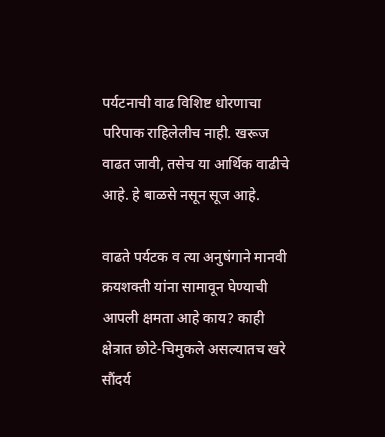पर्यटनाची वाढ विशिष्ट धोरणाचा परिपाक राहिलेलीच नाही. खरूज वाढत जावी, तसेच या आर्थिक वाढीचे आहे. हे बाळसे नसून सूज आहे.

वाढते पर्यटक व त्या अनुषंगाने मानवी क्रयशक्ती यांना सामावून घेण्याची आपली क्षमता आहे काय? काही क्षेत्रात छोटे-चिमुकले असल्यातच खरे सौंदर्य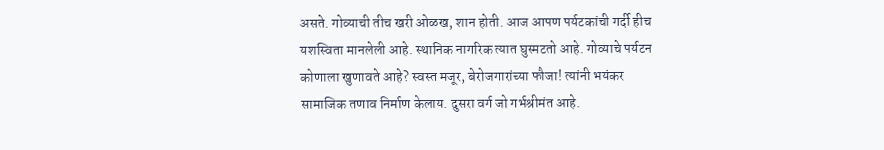असते. गोव्याची तीच खरी ओळख, शान होती. आज आपण पर्यटकांची गर्दी हीच यशस्विता मानलेली आहे. स्थानिक नागरिक त्यात घुस्मटतो आहे. गोव्याचे पर्यटन कोणाला खुणावते आहे? स्वस्त मजूर, बेरोजगारांच्या फौजा! त्यांनी भयंकर सामाजिक तणाव निर्माण केलाय. दुसरा वर्ग जो गर्भश्रीमंत आहे.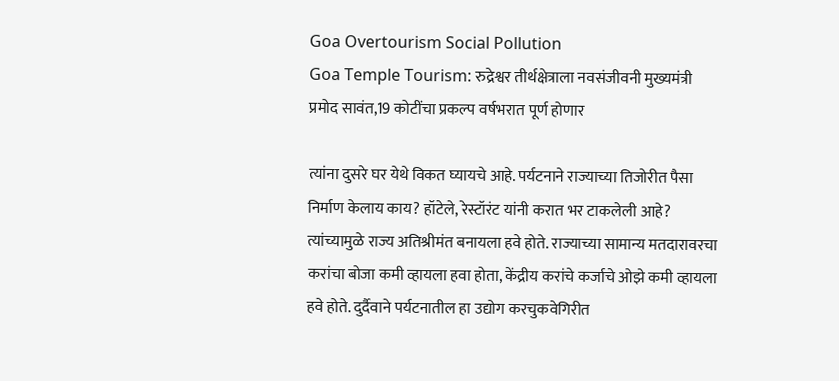Goa Overtourism Social Pollution
Goa Temple Tourism: रुद्रेश्वर तीर्थक्षेत्राला नवसंजीवनी मुख्यमंत्री प्रमोद सावंत,19 कोटींचा प्रकल्प वर्षभरात पूर्ण होणार

त्यांना दुसरे घर येथे विकत घ्यायचे आहे. पर्यटनाने राज्याच्या तिजोरीत पैसा निर्माण केलाय काय? हॉटेले, रेस्टॉरंट यांनी करात भर टाकलेली आहे? त्यांच्यामुळे राज्य अतिश्रीमंत बनायला हवे होते. राज्याच्या सामान्य मतदारावरचा करांचा बोजा कमी व्हायला हवा होता, केंद्रीय करांचे कर्जाचे ओझे कमी व्हायला हवे होते. दुर्दैवाने पर्यटनातील हा उद्योग करचुकवेगिरीत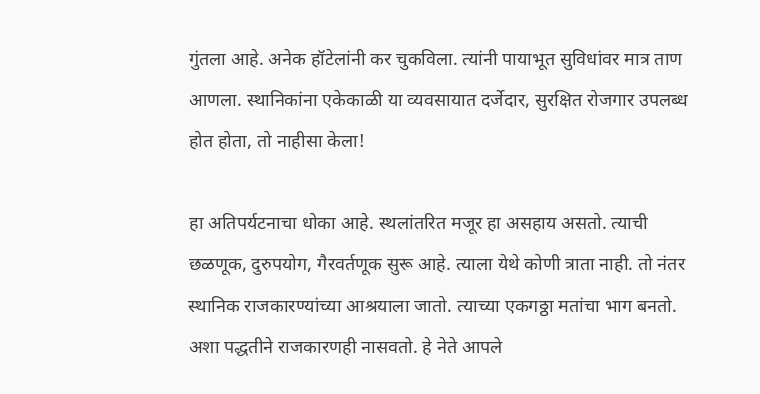गुंतला आहे. अनेक हॉटेलांनी कर चुकविला. त्यांनी पायाभूत सुविधांवर मात्र ताण आणला. स्थानिकांना एकेकाळी या व्यवसायात दर्जेदार, सुरक्षित रोजगार उपलब्ध होत होता, तो नाहीसा केला!

हा अतिपर्यटनाचा धोका आहे. स्थलांतरित मजूर हा असहाय असतो. त्याची छळणूक, दुरुपयोग, गैरवर्तणूक सुरू आहे. त्याला येथे कोणी त्राता नाही. तो नंतर स्थानिक राजकारण्यांच्या आश्रयाला जातो. त्याच्या एकगठ्ठा मतांचा भाग बनतो. अशा पद्धतीने राजकारणही नासवतो. हे नेते आपले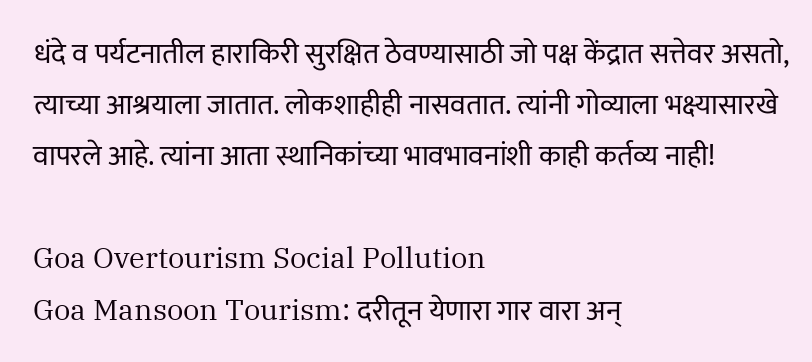धंदे व पर्यटनातील हाराकिरी सुरक्षित ठेवण्यासाठी जो पक्ष केंद्रात सत्तेवर असतो, त्याच्या आश्रयाला जातात. लोकशाहीही नासवतात. त्यांनी गोव्याला भक्ष्यासारखे वापरले आहे. त्यांना आता स्थानिकांच्या भावभावनांशी काही कर्तव्य नाही!

Goa Overtourism Social Pollution
Goa Mansoon Tourism: दरीतून येणारा गार वारा अन्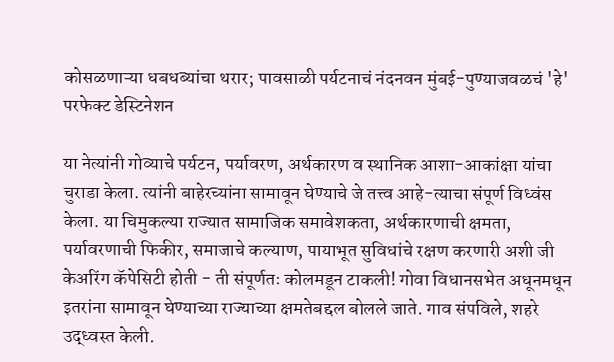कोसळणाऱ्या धबधब्यांचा थरार; पावसाळी पर्यटनाचं नंदनवन मुंबई-पुण्याजवळचं 'हे' परफेक्ट डेस्टिनेशन

या नेत्यांनी गोव्याचे पर्यटन, पर्यावरण, अर्थकारण व स्थानिक आशा-आकांक्षा यांचा चुराडा केला. त्यांनी बाहेरच्यांना सामावून घेण्याचे जे तत्त्व आहे-त्याचा संपूर्ण विध्वंस केला. या चिमुकल्या राज्यात सामाजिक समावेशकता, अर्थकारणाची क्षमता, पर्यावरणाची फिकीर, समाजाचे कल्याण, पायाभूत सुविधांचे रक्षण करणारी अशी जी केअरिंग कॅपेसिटी होती - ती संपूर्णतः कोलमडून टाकली! गोवा विधानसभेत अधूनमधून इतरांना सामावून घेण्याच्या राज्याच्या क्षमतेबद्दल बोलले जाते. गाव संपविले, शहरे उद्‍ध्वस्त केली.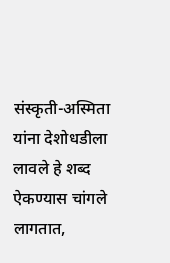संस्कृती-अस्मिता यांना देशोधडीला लावले हे शब्द ऐकण्यास चांगले लागतात,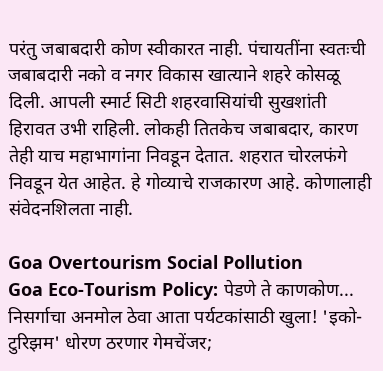परंतु जबाबदारी कोण स्वीकारत नाही. पंचायतींना स्वतःची जबाबदारी नको व नगर विकास खात्याने शहरे कोसळू दिली. आपली स्मार्ट सिटी शहरवासियांची सुखशांती हिरावत उभी राहिली. लोकही तितकेच जबाबदार, कारण तेही याच महाभागांना निवडून देतात. शहरात चोरलफंगे निवडून येत आहेत. हे गोव्याचे राजकारण आहे. कोणालाही संवेदनशिलता नाही.

Goa Overtourism Social Pollution
Goa Eco-Tourism Policy: पेडणे ते काणकोण... निसर्गाचा अनमोल ठेवा आता पर्यटकांसाठी खुला! 'इको-टुरिझम' धोरण ठरणार गेमचेंजर;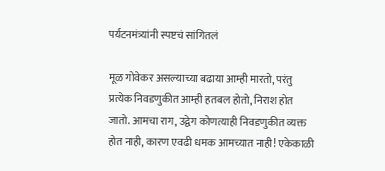पर्यटनमंत्र्यांनी स्पष्टचं सांगितलं

मूळ गोवेकर असल्याच्या बढाया आम्ही मारतो, परंतु प्रत्येक निवडणुकीत आम्ही हतबल होतो, निराश होत जातो. आमचा राग, उद्वेग कोणत्याही निवडणुकीत व्यक्त होत नाही, कारण एवढी धमक आमच्यात नाही! एकेकाळी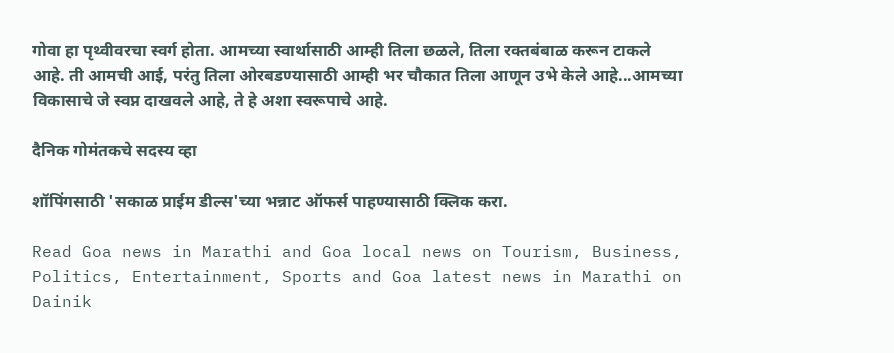गोवा हा पृथ्वीवरचा स्वर्ग होता. आमच्या स्वार्थासाठी आम्ही तिला छळले, तिला रक्तबंबाळ करून टाकले आहे. ती आमची आई, परंतु तिला ओरबडण्यासाठी आम्ही भर चौकात तिला आणून उभे केले आहे...आमच्या विकासाचे जे स्वप्न दाखवले आहे, ते हे अशा स्वरूपाचे आहे.

दैनिक गोमंतकचे सदस्य व्हा

शॉपिंगसाठी 'सकाळ प्राईम डील्स'च्या भन्नाट ऑफर्स पाहण्यासाठी क्लिक करा.

Read Goa news in Marathi and Goa local news on Tourism, Business, Politics, Entertainment, Sports and Goa latest news in Marathi on Dainik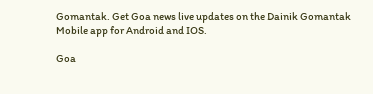Gomantak. Get Goa news live updates on the Dainik Gomantak Mobile app for Android and IOS.

Goa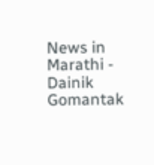News in Marathi - Dainik Gomantak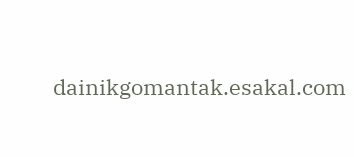dainikgomantak.esakal.com